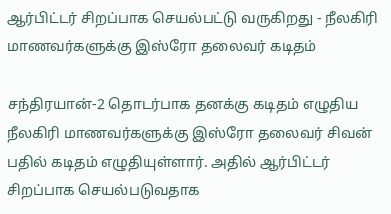ஆர்பிட்டர் சிறப்பாக செயல்பட்டு வருகிறது - நீலகிரி மாணவர்களுக்கு இஸ்ரோ தலைவர் கடிதம்

சந்திரயான்-2 தொடர்பாக தனக்கு கடிதம் எழுதிய நீலகிரி மாணவர்களுக்கு இஸ்ரோ தலைவர் சிவன் பதில் கடிதம் எழுதியுள்ளார். அதில் ஆர்பிட்டர் சிறப்பாக செயல்படுவதாக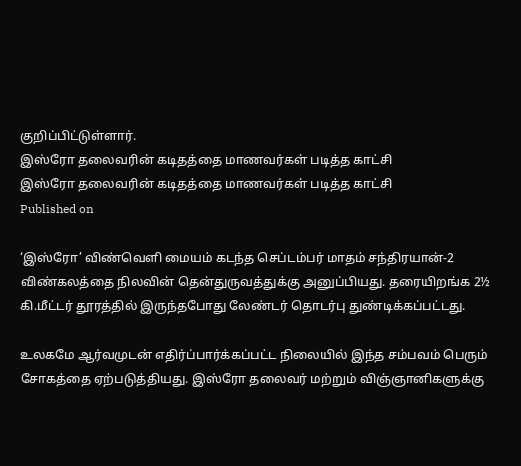குறிப்பிட்டுள்ளார்.
இஸ்ரோ தலைவரின் கடிதத்தை மாணவர்கள் படித்த காட்சி
இஸ்ரோ தலைவரின் கடிதத்தை மாணவர்கள் படித்த காட்சி
Published on

‘இஸ்ரோ’ விண்வெளி மையம் கடந்த செப்டம்பர் மாதம் சந்திரயான்-2 விண்கலத்தை நிலவின் தென்துருவத்துக்கு அனுப்பியது. தரையிறங்க 2½ கி.மீட்டர் தூரத்தில் இருந்தபோது லேண்டர் தொடர்பு துண்டிக்கப்பட்டது.

உலகமே ஆர்வமுடன் எதிர்ப்பார்க்கப்பட்ட நிலையில் இந்த சம்பவம் பெரும் சோகத்தை ஏற்படுத்தியது. இஸ்ரோ தலைவர் மற்றும் விஞ்ஞானிகளுக்கு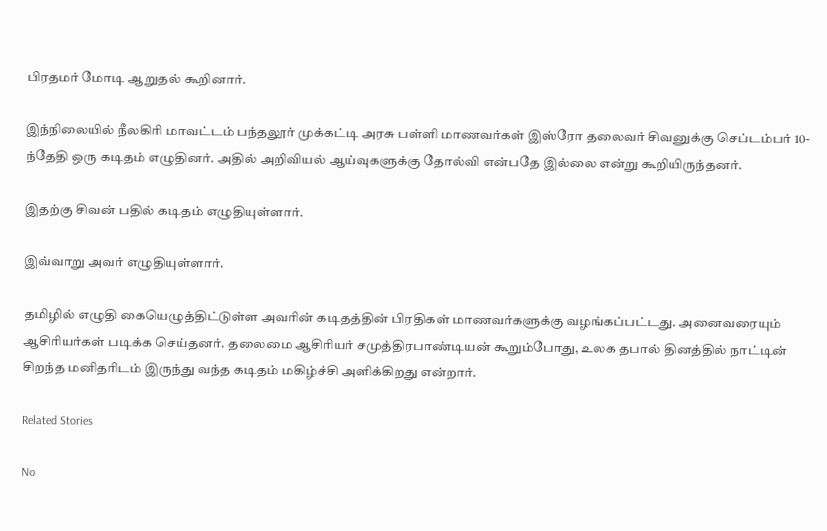பிரதமர் மோடி ஆறுதல் கூறினார்.

இந்நிலையில் நீலகிரி மாவட்டம் பந்தலூர் முக்கட்டி அரசு பள்ளி மாணவர்கள் இஸ்ரோ தலைவர் சிவனுக்கு செப்டம்பர் 10-ந்தேதி ஒரு கடிதம் எழுதினர். அதில் அறிவியல் ஆய்வுகளுக்கு தோல்வி என்பதே இல்லை என்று கூறியிருந்தனர்.

இதற்கு சிவன் பதில் கடிதம் எழுதியுள்ளார்.

இவ்வாறு அவர் எழுதியுள்ளார்.

தமிழில் எழுதி கையெழுத்திட்டுள்ள அவரின் கடிதத்தின் பிரதிகள் மாணவர்களுக்கு வழங்கப்பட்டது. அனைவரையும் ஆசிரியர்கள் படிக்க செய்தனர். தலைமை ஆசிரியர் சமுத்திரபாண்டியன் கூறும்போது, உலக தபால் தினத்தில் நாட்டின் சிறந்த மனிதரிடம் இருந்து வந்த கடிதம் மகிழ்ச்சி அளிக்கிறது என்றார்.

Related Stories

No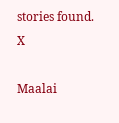stories found.
X

Maalai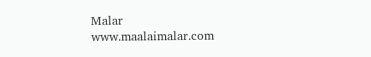Malar
www.maalaimalar.com